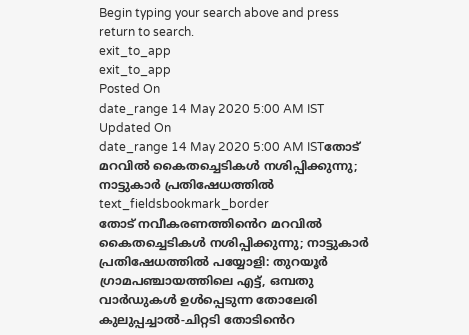Begin typing your search above and press return to search.
exit_to_app
exit_to_app
Posted On
date_range 14 May 2020 5:00 AM IST Updated On
date_range 14 May 2020 5:00 AM ISTതോട് മറവിൽ കൈതച്ചെടികൾ നശിപ്പിക്കുന്നു; നാട്ടുകാർ പ്രതിഷേധത്തിൽ
text_fieldsbookmark_border
തോട് നവീകരണത്തിൻെറ മറവിൽ കൈതച്ചെടികൾ നശിപ്പിക്കുന്നു; നാട്ടുകാർ പ്രതിഷേധത്തിൽ പയ്യോളി: തുറയൂർ ഗ്രാമപഞ്ചായത്തിലെ എട്ട്, ഒമ്പതു വാർഡുകൾ ഉൾപ്പെടുന്ന തോലേരി കുലുപ്പച്ചാൽ-ചിറ്റടി തോടിൻെറ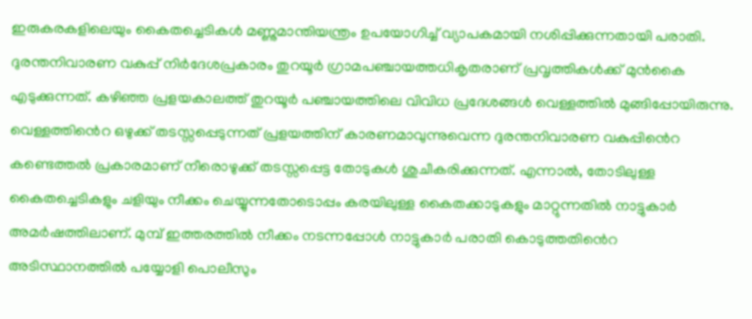ഇരുകരകളിലെയും കൈതച്ചെടികൾ മണ്ണുമാന്തിയന്ത്രം ഉപയോഗിച്ച് വ്യാപകമായി നശിപ്പിക്കുന്നതായി പരാതി. ദുരന്തനിവാരണ വകുപ്പ് നിർദേശപ്രകാരം തുറയൂർ ഗ്രാമപഞ്ചായത്തധികൃതരാണ് പ്രവൃത്തികൾക്ക് മുൻകൈ എടുക്കുന്നത്. കഴിഞ്ഞ പ്രളയകാലത്ത് തുറയൂർ പഞ്ചായത്തിലെ വിവിധ പ്രദേശങ്ങൾ വെള്ളത്തിൽ മുങ്ങിപ്പോയിരുന്നു. വെള്ളത്തിൻെറ ഒഴുക്ക് തടസ്സപ്പെടുന്നത് പ്രളയത്തിന് കാരണമാവുന്നുവെന്ന ദുരന്തനിവാരണ വകുപ്പിൻെറ കണ്ടെത്തൽ പ്രകാരമാണ് നീരൊഴുക്ക് തടസ്സപ്പെട്ട തോടുകൾ ശുചീകരിക്കുന്നത്. എന്നാൽ, തോടിലുള്ള കൈതച്ചെടികളും ചളിയും നീക്കം ചെയ്യുന്നതോടൊപ്പം കരയിലുള്ള കൈതക്കാടുകളും മാറ്റുന്നതിൽ നാട്ടുകാർ അമർഷത്തിലാണ്. മുമ്പ് ഇത്തരത്തിൽ നീക്കം നടന്നപ്പോൾ നാട്ടുകാർ പരാതി കൊടുത്തതിൻെറ അടിസ്ഥാനത്തിൽ പയ്യോളി പൊലീസും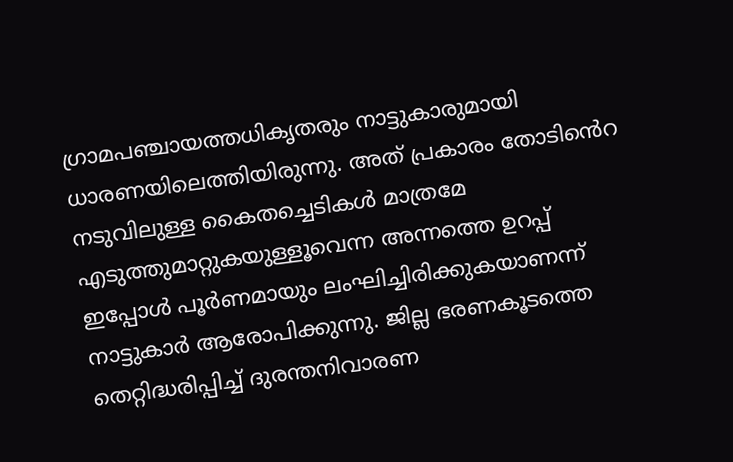ഗ്രാമപഞ്ചായത്തധികൃതരും നാട്ടുകാരുമായി ധാരണയിലെത്തിയിരുന്നു. അത് പ്രകാരം തോടിൻെറ നടുവിലുള്ള കൈതച്ചെടികൾ മാത്രമേ എടുത്തുമാറ്റുകയുള്ളൂവെന്ന അന്നത്തെ ഉറപ്പ് ഇപ്പോൾ പൂർണമായും ലംഘിച്ചിരിക്കുകയാണന്ന് നാട്ടുകാർ ആരോപിക്കുന്നു. ജില്ല ഭരണകൂടത്തെ തെറ്റിദ്ധരിപ്പിച്ച് ദുരന്തനിവാരണ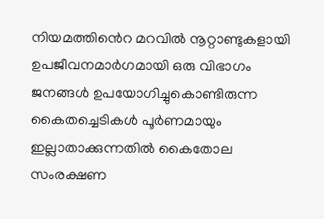നിയമത്തിൻെറ മറവിൽ നൂറ്റാണ്ടുകളായി ഉപജീവനമാർഗമായി ഒരു വിഭാഗം ജനങ്ങൾ ഉപയോഗിച്ചുകൊണ്ടിരുന്ന കൈതച്ചെടികൾ പൂർണമായും ഇല്ലാതാക്കുന്നതിൽ കൈതോല സംരക്ഷണ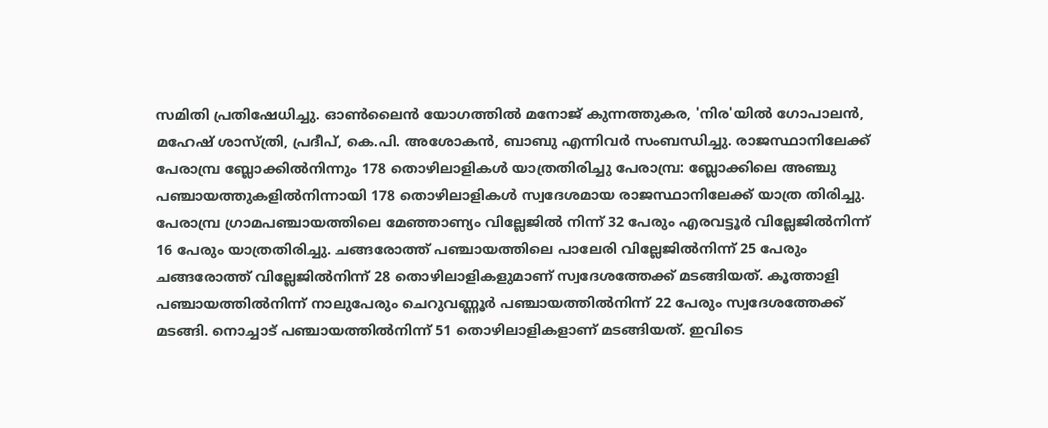സമിതി പ്രതിഷേധിച്ചു. ഓൺലൈൻ യോഗത്തിൽ മനോജ് കുന്നത്തുകര, 'നിര'യിൽ ഗോപാലൻ, മഹേഷ് ശാസ്ത്രി, പ്രദീപ്, കെ.പി. അശോകൻ, ബാബു എന്നിവർ സംബന്ധിച്ചു. രാജസ്ഥാനിലേക്ക് പേരാമ്പ്ര ബ്ലോക്കിൽനിന്നും 178 തൊഴിലാളികൾ യാത്രതിരിച്ചു പേരാമ്പ്ര: ബ്ലോക്കിലെ അഞ്ചു പഞ്ചായത്തുകളിൽനിന്നായി 178 തൊഴിലാളികൾ സ്വദേശമായ രാജസ്ഥാനിലേക്ക് യാത്ര തിരിച്ചു. പേരാമ്പ്ര ഗ്രാമപഞ്ചായത്തിലെ മേഞ്ഞാണ്യം വില്ലേജിൽ നിന്ന് 32 പേരും എരവട്ടൂർ വില്ലേജിൽനിന്ന് 16 പേരും യാത്രതിരിച്ചു. ചങ്ങരോത്ത് പഞ്ചായത്തിലെ പാലേരി വില്ലേജിൽനിന്ന് 25 പേരും ചങ്ങരോത്ത് വില്ലേജിൽനിന്ന് 28 തൊഴിലാളികളുമാണ് സ്വദേശത്തേക്ക് മടങ്ങിയത്. കൂത്താളി പഞ്ചായത്തിൽനിന്ന് നാലുപേരും ചെറുവണ്ണൂർ പഞ്ചായത്തിൽനിന്ന് 22 പേരും സ്വദേശത്തേക്ക് മടങ്ങി. നൊച്ചാട് പഞ്ചായത്തിൽനിന്ന് 51 തൊഴിലാളികളാണ് മടങ്ങിയത്. ഇവിടെ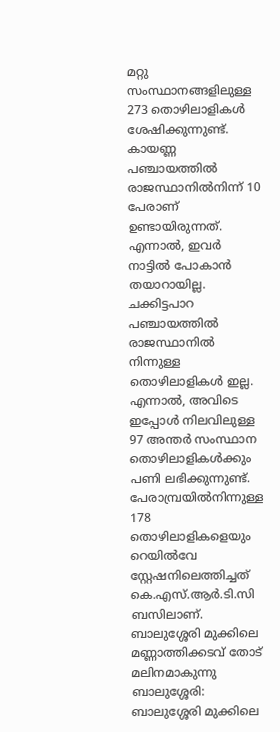മറ്റു സംസ്ഥാനങ്ങളിലുള്ള 273 തൊഴിലാളികൾ ശേഷിക്കുന്നുണ്ട്. കായണ്ണ പഞ്ചായത്തിൽ രാജസ്ഥാനിൽനിന്ന് 10 പേരാണ് ഉണ്ടായിരുന്നത്. എന്നാൽ, ഇവർ നാട്ടിൽ പോകാൻ തയാറായില്ല. ചക്കിട്ടപാറ പഞ്ചായത്തിൽ രാജസ്ഥാനിൽ നിന്നുള്ള തൊഴിലാളികൾ ഇല്ല. എന്നാൽ, അവിടെ ഇപ്പോൾ നിലവിലുള്ള 97 അന്തർ സംസ്ഥാന തൊഴിലാളികൾക്കും പണി ലഭിക്കുന്നുണ്ട്. പേരാമ്പ്രയിൽനിന്നുള്ള 178 തൊഴിലാളികളെയും റെയിൽവേ സ്റ്റേഷനിലെത്തിച്ചത് കെ.എസ്.ആർ.ടി.സി ബസിലാണ്. ബാലുശ്ശേരി മുക്കിലെ മണ്ണാത്തിക്കടവ് തോട് മലിനമാകുന്നു ബാലുശ്ശേരി: ബാലുശ്ശേരി മുക്കിലെ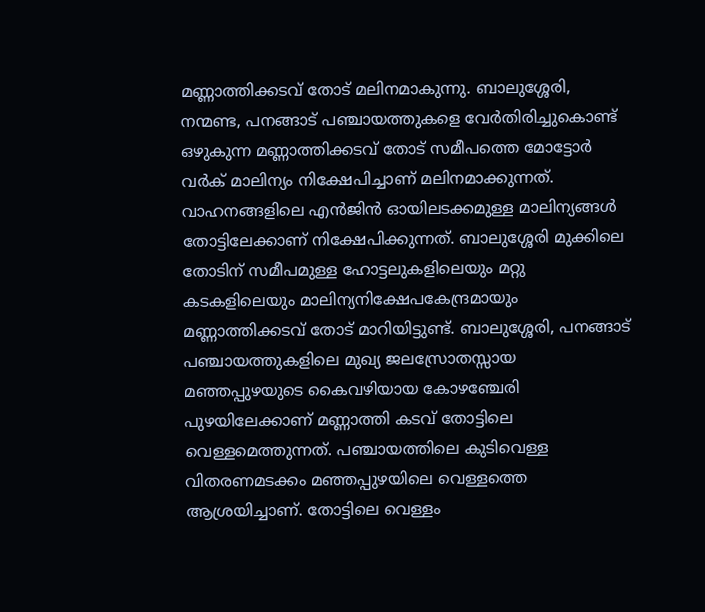മണ്ണാത്തിക്കടവ് തോട് മലിനമാകുന്നു. ബാലുശ്ശേരി, നന്മണ്ട, പനങ്ങാട് പഞ്ചായത്തുകളെ വേർതിരിച്ചുകൊണ്ട് ഒഴുകുന്ന മണ്ണാത്തിക്കടവ് തോട് സമീപത്തെ മോട്ടോർ വർക് മാലിന്യം നിക്ഷേപിച്ചാണ് മലിനമാക്കുന്നത്. വാഹനങ്ങളിലെ എൻജിൻ ഓയിലടക്കമുള്ള മാലിന്യങ്ങൾ തോട്ടിലേക്കാണ് നിക്ഷേപിക്കുന്നത്. ബാലുശ്ശേരി മുക്കിലെ തോടിന് സമീപമുള്ള ഹോട്ടലുകളിലെയും മറ്റു കടകളിലെയും മാലിന്യനിക്ഷേപകേന്ദ്രമായും മണ്ണാത്തിക്കടവ് തോട് മാറിയിട്ടുണ്ട്. ബാലുശ്ശേരി, പനങ്ങാട് പഞ്ചായത്തുകളിലെ മുഖ്യ ജലസ്രോതസ്സായ മഞ്ഞപ്പുഴയുടെ കൈവഴിയായ കോഴഞ്ചേരി പുഴയിലേക്കാണ് മണ്ണാത്തി കടവ് തോട്ടിലെ വെള്ളമെത്തുന്നത്. പഞ്ചായത്തിലെ കുടിവെള്ള വിതരണമടക്കം മഞ്ഞപ്പുഴയിലെ വെള്ളത്തെ ആശ്രയിച്ചാണ്. തോട്ടിലെ വെള്ളം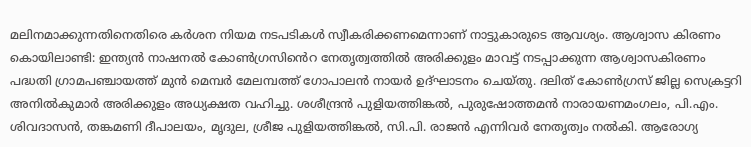മലിനമാക്കുന്നതിനെതിരെ കർശന നിയമ നടപടികൾ സ്വീകരിക്കണമെന്നാണ് നാട്ടുകാരുടെ ആവശ്യം. ആശ്വാസ കിരണം കൊയിലാണ്ടി: ഇന്ത്യൻ നാഷനൽ കോൺഗ്രസിൻെറ നേതൃത്വത്തിൽ അരിക്കുളം മാവട്ട് നടപ്പാക്കുന്ന ആശ്വാസകിരണം പദ്ധതി ഗ്രാമപഞ്ചായത്ത് മുൻ മെമ്പർ മേലമ്പത്ത് ഗോപാലൻ നായർ ഉദ്ഘാടനം ചെയ്തു. ദലിത് കോൺഗ്രസ് ജില്ല സെക്രട്ടറി അനിൽകുമാർ അരിക്കുളം അധ്യക്ഷത വഹിച്ചു. ശശീന്ദ്രൻ പുളിയത്തിങ്കൽ, പുരുഷോത്തമൻ നാരായണമംഗലം, പി.എം. ശിവദാസൻ, തങ്കമണി ദീപാലയം, മൃദുല, ശ്രീജ പുളിയത്തിങ്കൽ, സി.പി. രാജൻ എന്നിവർ നേതൃത്വം നൽകി. ആരോഗ്യ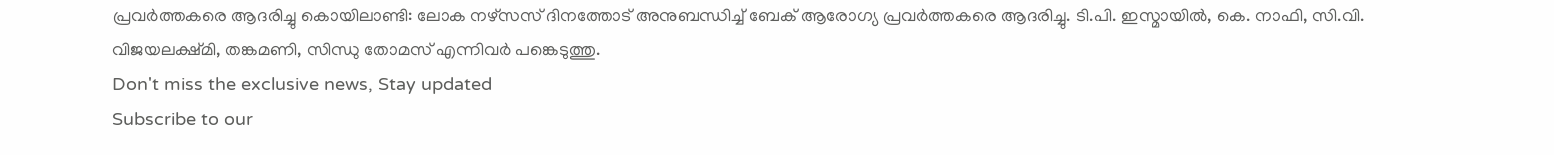പ്രവർത്തകരെ ആദരിച്ചു കൊയിലാണ്ടി: ലോക നഴ്സസ് ദിനത്തോട് അനുബന്ധിച്ച് ബേക് ആരോഗ്യ പ്രവർത്തകരെ ആദരിച്ചു. ടി.പി. ഇസ്മായിൽ, കെ. നാഫി, സി.വി. വിജയലക്ഷ്മി, തങ്കമണി, സിന്ധു തോമസ് എന്നിവർ പങ്കെടുത്തു.
Don't miss the exclusive news, Stay updated
Subscribe to our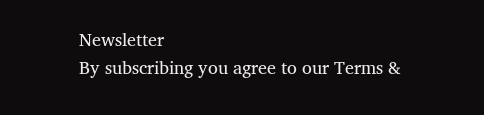Newsletter
By subscribing you agree to our Terms &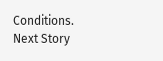Conditions.
Next Story